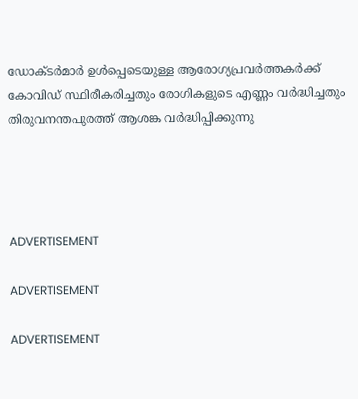ഡോക്ടര്‍മാര്‍ ഉള്‍പ്പെടെയുള്ള ആരോഗ്യപ്രവര്‍ത്തകര്‍ക്ക് കോവിഡ് സ്ഥിരീകരിച്ചതും രോഗികളുടെ എണ്ണം വര്‍ദ്ധിച്ചതും തിരുവനന്തപുരത്ത് ആശങ്ക വര്‍ദ്ധിപ്പിക്കുന്നു




ADVERTISEMENT

ADVERTISEMENT

ADVERTISEMENT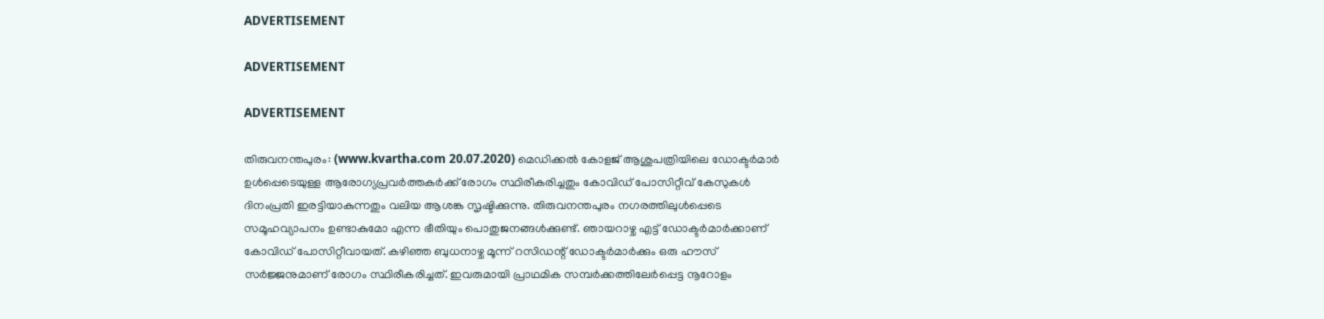ADVERTISEMENT

ADVERTISEMENT

ADVERTISEMENT

തിരുവനന്തപുരം: (www.kvartha.com 20.07.2020) മെഡിക്കല്‍ കോളജ് ആശുപത്രിയിലെ ഡോക്ടര്‍മാര്‍ ഉള്‍പ്പെടെയുള്ള ആരോഗ്യപ്രവര്‍ത്തകര്‍ക്ക് രോഗം സ്ഥിരീകരിച്ചതും കോവിഡ് പോസിറ്റീവ് കേസുകള്‍ ദിനംപ്രതി ഇരട്ടിയാകുന്നതും വലിയ ആശങ്ക സൃഷ്ടിക്കുന്നു. തിരുവനന്തപുരം നഗരത്തിലുള്‍പ്പെടെ സമൂഹവ്യാപനം ഉണ്ടാകുമോ എന്ന ഭീതിയും പൊതുജനങ്ങള്‍ക്കുണ്ട്. ഞായറാഴ്ച എട്ട് ഡോക്ടര്‍മാര്‍ക്കാണ് കോവിഡ് പോസിറ്റീവായത്. കഴിഞ്ഞ ബുധനാഴ്ച മൂന്ന് റസിഡന്റ് ഡോക്ടര്‍മാര്‍ക്കും ഒരു ഹൗസ് സര്‍ജ്ജനുമാണ് രോഗം സ്ഥിരീകരിച്ചത്. ഇവരുമായി പ്രാഥമിക സമ്പര്‍ക്കത്തിലേര്‍പ്പെട്ട നൂറോളം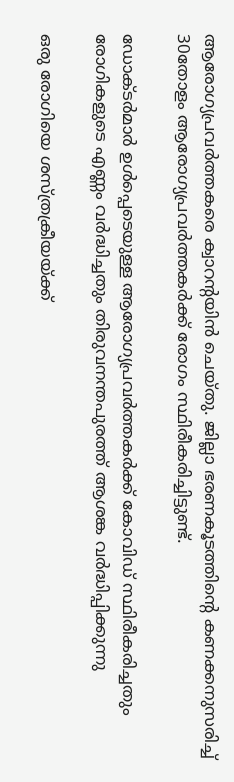ആരോഗ്യപ്രവര്‍ത്തകരെ ക്വാറന്റയിന്‍ ചെയ്തു. ജില്ലാ ഭരണകൂടത്തിന്റെ കണക്കനുസരിച്ച് 30തോളം ആരോഗ്യപ്രവര്‍ത്തകര്‍ക്ക് രോഗം സ്ഥിരീകരിച്ചിട്ടുണ്ട്.

ഡോക്ടര്‍മാര്‍ ഉള്‍പ്പെടെയുള്ള ആരോഗ്യപ്രവര്‍ത്തകര്‍ക്ക് കോവിഡ് സ്ഥിരീകരിച്ചതും രോഗികളുടെ എണ്ണം വര്‍ദ്ധിച്ചതും തിരുവനന്തപുരത്ത് ആശങ്ക വര്‍ദ്ധിപ്പിക്കുന്നു

ഒരു രോഗിയെ ശസ്ത്രക്രീയയ്ക്ക്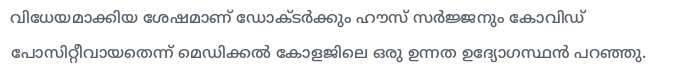വിധേയമാക്കിയ ശേഷമാണ് ഡോക്ടര്‍ക്കും ഹൗസ് സര്‍ജ്ജനും കോവിഡ് പോസിറ്റീവായതെന്ന് മെഡിക്കല്‍ കോളജിലെ ഒരു ഉന്നത ഉദ്യോഗസ്ഥന്‍ പറഞ്ഞു.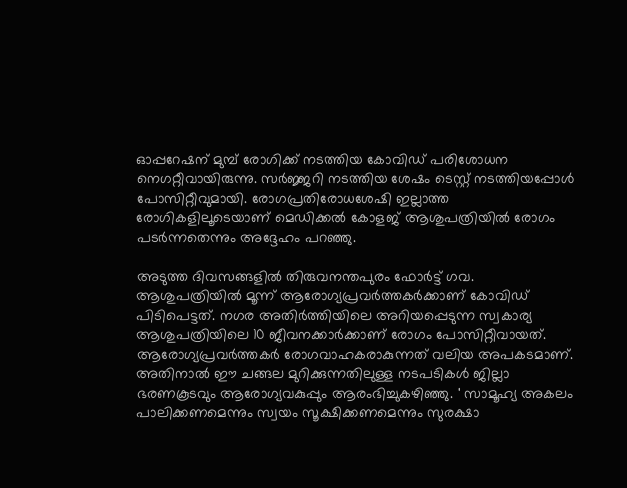ഓപ്പറേഷന് മുമ്പ് രോഗിക്ക് നടത്തിയ കോവിഡ് പരിശോധന നെഗറ്റീവായിരുന്നു. സര്‍ജ്ജറി നടത്തിയ ശേഷം ടെസ്റ്റ് നടത്തിയപ്പോള്‍ പോസിറ്റീവുമായി. രോഗപ്രതിരോധശേഷി ഇല്ലാത്ത രോഗികളിലൂടെയാണ് മെഡിക്കല്‍ കോളജ് ആശുപത്രിയില്‍ രോഗം പടര്‍ന്നതെന്നും അദ്ദേഹം പറഞ്ഞു.

അടുത്ത ദിവസങ്ങളില്‍ തിരുവനന്തപുരം ഫോര്‍ട്ട് ഗവ. ആശുപത്രിയില്‍ മൂന്ന് ആരോഗ്യപ്രവര്‍ത്തകര്‍ക്കാണ് കോവിഡ് പിടിപെട്ടത്. നഗര അതിര്‍ത്തിയിലെ അറിയപ്പെടുന്ന സ്വകാര്യ ആശുപത്രിയിലെ 10 ജീവനക്കാര്‍ക്കാണ് രോഗം പോസിറ്റീവായത്. ആരോഗ്യപ്രവര്‍ത്തകര്‍ രോഗവാഹകരാകുന്നത് വലിയ അപകടമാണ്. അതിനാല്‍ ഈ ചങ്ങല മുറിക്കുന്നതിലുള്ള നടപടികള്‍ ജില്ലാ ഭരണകൂടവും ആരോഗ്യവകുപ്പും ആരംഭിച്ചുകഴിഞ്ഞു. ' സാമൂഹ്യ അകലം പാലിക്കണമെന്നും സ്വയം സൂക്ഷിക്കണമെന്നും സുരക്ഷാ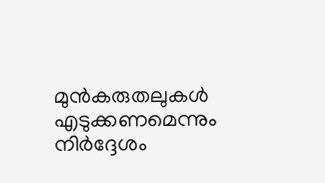മുന്‍കരുതലുകള്‍ എടുക്കണമെന്നും നിര്‍ദ്ദേശം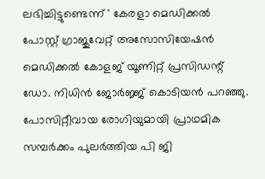ലഭിച്ചിട്ടുണ്ടെന്ന് ' കേരളാ മെഡിക്കല്‍ പോസ്റ്റ് ഗ്രാജുവേറ്റ് അസോസിയേഷന്‍ മെഡിക്കല്‍ കോളജ് യൂണിറ്റ് പ്രസിഡന്റ് ഡോ. നിധിന്‍ ജോര്‍ജ്ജ് കൊടിയന്‍ പറഞ്ഞു. പോസിറ്റീവായ രോഗിയുമായി പ്രാഥമിക സമ്പര്‍ക്കം പുലര്‍ത്തിയ പി ജി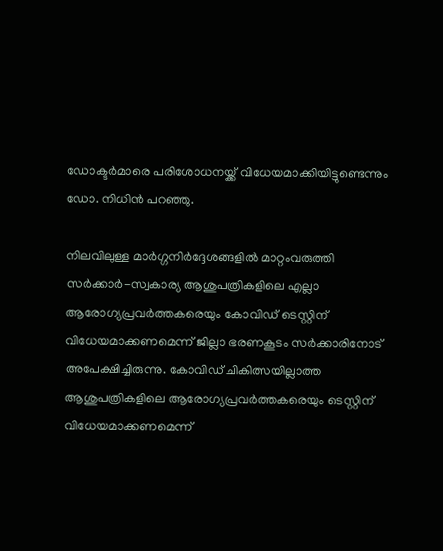ഡോക്ടര്‍മാരെ പരിശോധനയ്ക്ക് വിധേയമാക്കിയിട്ടുണ്ടെന്നും ഡോ. നിധിന്‍ പറഞ്ഞു.

നിലവിലുള്ള മാര്‍ഗ്ഗനിര്‍ദ്ദേശങ്ങളില്‍ മാറ്റംവരുത്തി സര്‍ക്കാര്‍-സ്വകാര്യ ആശുപത്രികളിലെ എല്ലാ ആരോഗ്യപ്രവര്‍ത്തകരെയും കോവിഡ് ടെസ്റ്റിന് വിധേയമാക്കണമെന്ന് ജില്ലാ ഭരണകൂടം സര്‍ക്കാരിനോട് അപേക്ഷിച്ചിരുന്നു. കോവിഡ് ചികിത്സയില്ലാത്ത ആശുപത്രികളിലെ ആരോഗ്യപ്രവര്‍ത്തകരെയും ടെസ്റ്റിന് വിധേയമാക്കണമെന്ന്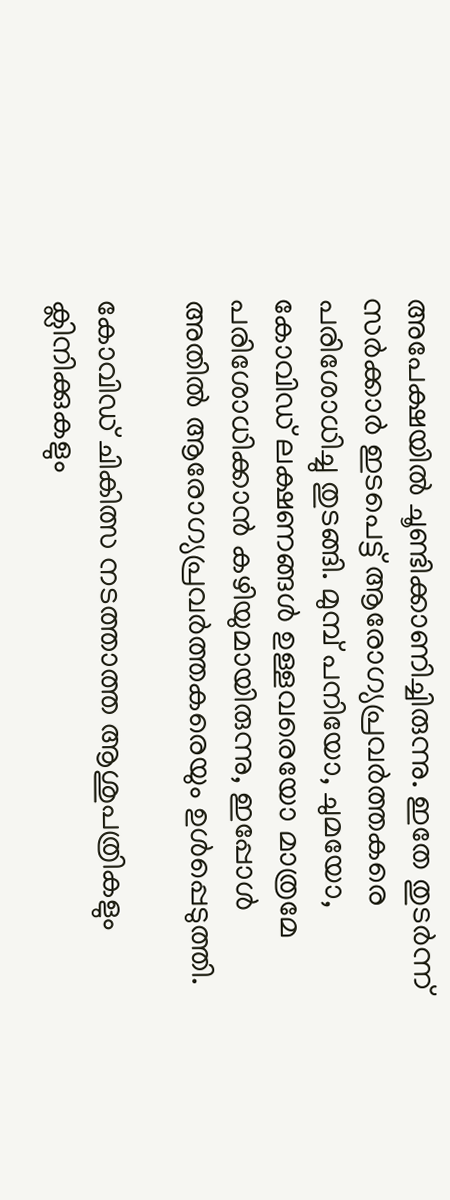അപേക്ഷയില്‍ ചൂണ്ടിക്കാണിച്ചിരുന്നു. ഇതേ തുടര്‍ന്ന് സര്‍ക്കാര്‍ ഇടപെട്ട് ആരോഗ്യപ്രവര്‍ത്തകരെ പരിശോധിച്ചു തുടങ്ങി. മുമ്പ് പനിയോ, ചുമയോ, കോവിഡ് ലക്ഷണങ്ങള്‍ ഉള്ളവരെയോ മാത്രമേ പരിശോധിക്കാന്‍ കഴിയുമായിരുന്നു, ഇപ്പോള്‍ അതില്‍ ആരോഗ്യപ്രവര്‍ത്തകരെയും ഉള്‍പ്പെടുത്തി.

കോവിഡ് ചികിത്സ നടത്താത്ത ആശുപത്രികളും ക്ലിനിക്കുകളും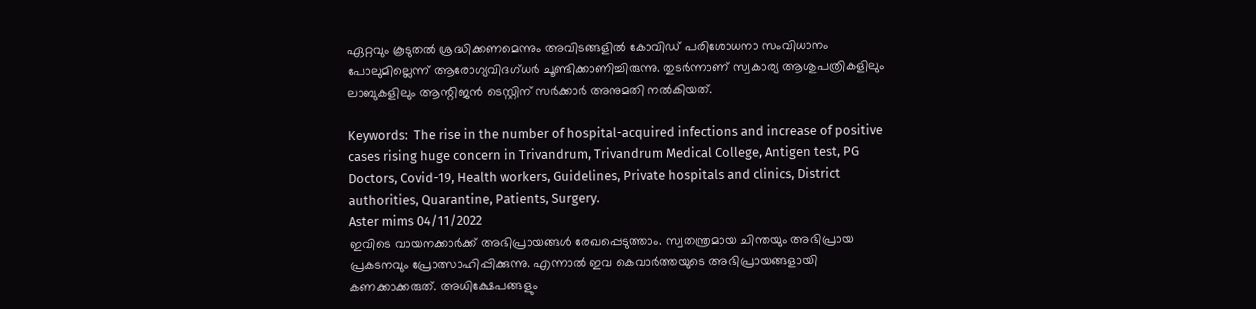ഏറ്റവും കൂടുതല്‍ ശ്രദ്ധിക്കണമെന്നും അവിടങ്ങളില്‍ കോവിഡ് പരിശോധനാ സംവിധാനം പോലുമില്ലെന്ന് ആരോഗ്യവിദഗ്ധര്‍ ചൂണ്ടിക്കാണിച്ചിരുന്നു. തുടര്‍ന്നാണ് സ്വകാര്യ ആശുപത്രികളിലും ലാബുകളിലും ആന്റിജന്‍ ടെസ്റ്റിന് സര്‍ക്കാര്‍ അനുമതി നല്‍കിയത്.

Keywords:  The rise in the number of hospital-acquired infections and increase of positive cases rising huge concern in Trivandrum, Trivandrum Medical College, Antigen test, PG Doctors, Covid-19, Health workers, Guidelines, Private hospitals and clinics, District authorities, Quarantine, Patients, Surgery.
Aster mims 04/11/2022
ഇവിടെ വായനക്കാർക്ക് അഭിപ്രായങ്ങൾ രേഖപ്പെടുത്താം. സ്വതന്ത്രമായ ചിന്തയും അഭിപ്രായ പ്രകടനവും പ്രോത്സാഹിപ്പിക്കുന്നു. എന്നാൽ ഇവ കെവാർത്തയുടെ അഭിപ്രായങ്ങളായി കണക്കാക്കരുത്. അധിക്ഷേപങ്ങളും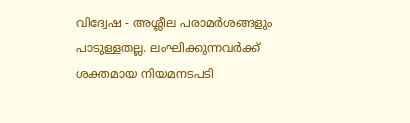വിദ്വേഷ - അശ്ലീല പരാമർശങ്ങളും പാടുള്ളതല്ല. ലംഘിക്കുന്നവർക്ക് ശക്തമായ നിയമനടപടി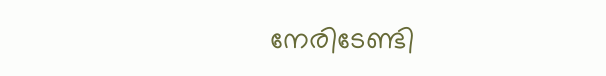നേരിടേണ്ടി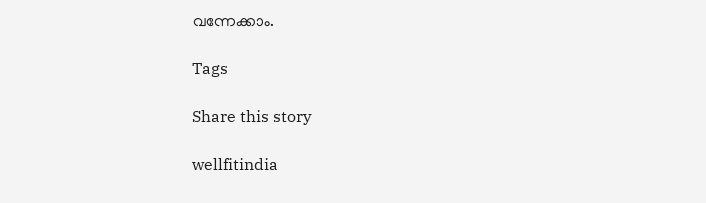വന്നേക്കാം.

Tags

Share this story

wellfitindia